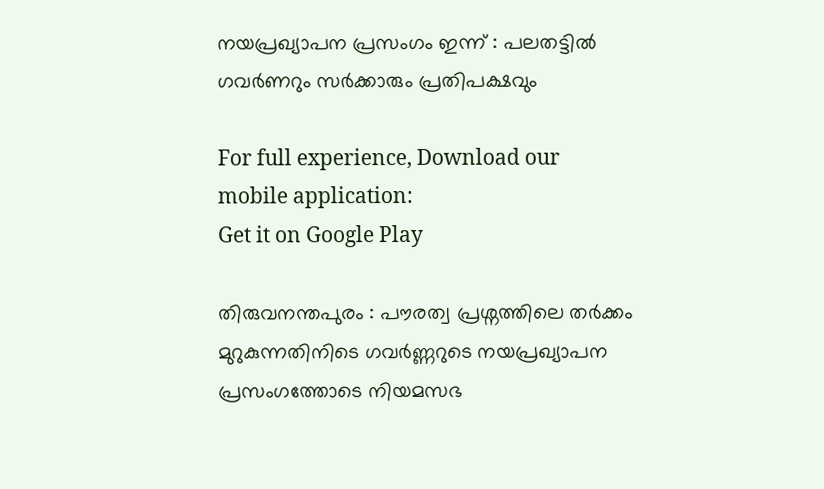നയപ്രഖ്യാപന പ്രസംഗം ഇന്ന് : പലതട്ടില്‍ ഗവര്‍ണറും സര്‍ക്കാരും പ്രതിപക്ഷവും

For full experience, Download our mobile application:
Get it on Google Play

തിരുവനന്തപുരം : പൗരത്വ പ്രശ്നത്തിലെ ത‍ർക്കം മുറുകുന്നതിനിടെ ഗവർണ്ണറുടെ നയപ്രഖ്യാപന പ്രസംഗത്തോടെ നിയമസഭ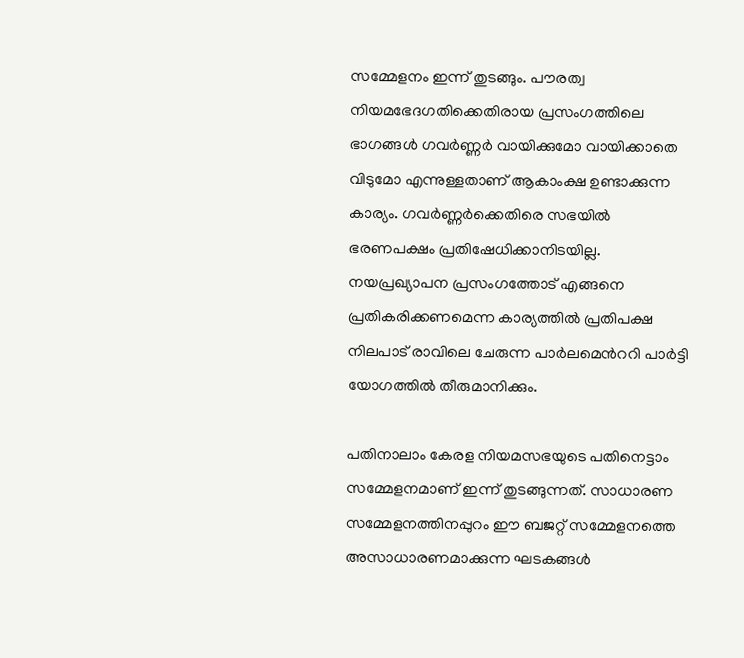സമ്മേളനം ഇന്ന് തുടങ്ങും. പൗരത്വ നിയമഭേദഗതിക്കെതിരായ പ്രസംഗത്തിലെ ഭാഗങ്ങൾ ഗവർണ്ണർ വായിക്കുമോ വായിക്കാതെ വിടുമോ എന്നുള്ളതാണ് ആകാംക്ഷ ഉണ്ടാക്കുന്ന കാര്യം. ഗവർണ്ണർക്കെതിരെ സഭയിൽ ഭരണപക്ഷം പ്രതിഷേധിക്കാനിടയില്ല. നയപ്രഖ്യാപന പ്രസംഗത്തോട് എങ്ങനെ പ്രതികരിക്കണമെന്ന കാര്യത്തില്‍ പ്രതിപക്ഷ നിലപാട് രാവിലെ ചേരുന്ന പാർലമെൻററി പാർട്ടി യോഗത്തില്‍ തീരുമാനിക്കും.

പതിനാലാം കേരള നിയമസഭയുടെ പതിനെട്ടാം സമ്മേളനമാണ് ഇന്ന് തുടങ്ങുന്നത്. സാധാരണ സമ്മേളനത്തിനപ്പുറം ഈ ബജറ്റ് സമ്മേളനത്തെ അസാധാരണമാക്കുന്ന ഘടകങ്ങൾ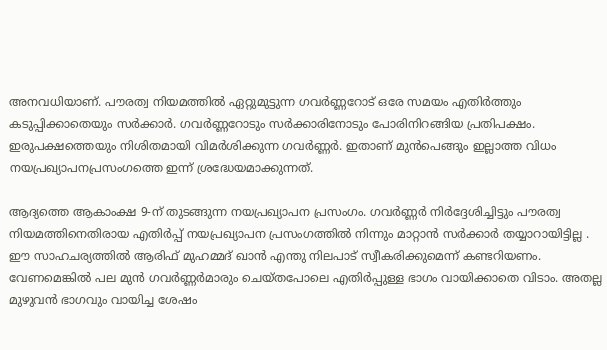അനവധിയാണ്. പൗരത്വ നിയമത്തില്‍ ഏറ്റുമുട്ടുന്ന ഗവർണ്ണറോട് ഒരേ സമയം എതിർത്തും കടുപ്പിക്കാതെയും സർക്കാ‍ർ. ഗവർണ്ണറോടും സർക്കാരിനോടും പോരിനിറങ്ങിയ പ്രതിപക്ഷം. ഇരുപക്ഷത്തെയും നിശിതമായി വിമർശിക്കുന്ന ഗവർണ്ണർ. ഇതാണ് മുന്‍പെങ്ങും ഇല്ലാത്ത വിധം നയപ്രഖ്യാപനപ്രസംഗത്തെ ഇന്ന് ശ്രദ്ധേയമാക്കുന്നത്.

ആദ്യത്തെ ആകാംക്ഷ 9-ന് തുടങ്ങുന്ന നയപ്രഖ്യാപന പ്രസംഗം. ഗവർണ്ണർ നിർദ്ദേശിച്ചിട്ടും പൗരത്വ നിയമത്തിനെതിരായ എതിർപ്പ് നയപ്രഖ്യാപന പ്രസംഗത്തിൽ നിന്നും മാറ്റാൻ സർക്കാർ തയ്യാറായിട്ടില്ല . ഈ സാഹചര്യത്തിൽ ആരിഫ് മുഹമ്മദ് ഖാൻ എന്തു നിലപാട് സ്വീകരിക്കുമെന്ന് കണ്ടറിയണം. വേണമെങ്കിൽ പല മുൻ ഗവർണ്ണർമാരും ചെയ്തപോലെ എതിർപ്പുള്ള ഭാഗം വായിക്കാതെ വിടാം. അതല്ല മുഴുവന്‍ ഭാഗവും വായിച്ച ശേഷം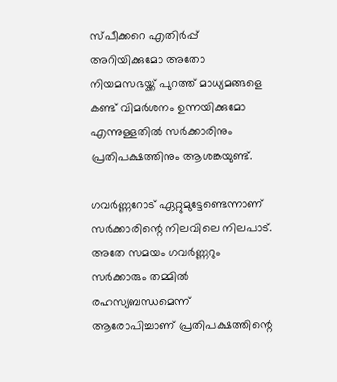സ്പീക്കറെ എതിർപ്പ് അറിയിക്കുമോ അതോ നിയമസഭയ്ക്ക് പുറത്ത് മാധ്യമങ്ങളെ കണ്ട് വിമർശനം ഉന്നയിക്കുമോ എന്നുള്ളതിൽ സർക്കാരിനും പ്രതിപക്ഷത്തിനും ആശങ്കയുണ്ട്.

ഗവർണ്ണറോട് ഏറ്റുമുട്ടേണ്ടെന്നാണ് സർക്കാരിന്റെ നിലവിലെ നിലപാട്. അതേ സമയം ഗവർണ്ണറും സർക്കാരും തമ്മിൽ രഹസ്യബന്ധമെന്ന് ആരോപിച്ചാണ് പ്രതിപക്ഷത്തിന്റെ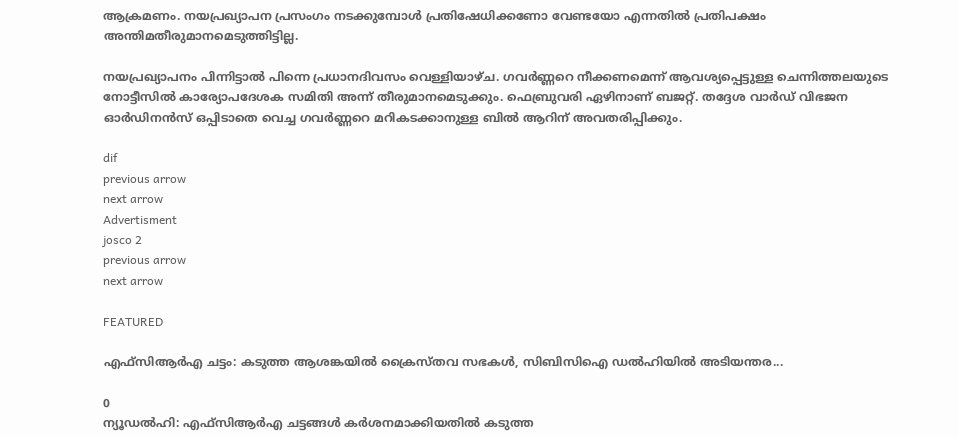ആക്രമണം. നയപ്രഖ്യാപന പ്രസംഗം നടക്കുമ്പോൾ പ്രതിഷേധിക്കണോ വേണ്ടയോ എന്നതിൽ പ്രതിപക്ഷം അന്തിമതീരുമാനമെടുത്തിട്ടില്ല.

നയപ്രഖ്യാപനം പിന്നിട്ടാൽ പിന്നെ പ്രധാനദിവസം വെള്ളിയാഴ്ച. ഗവർണ്ണറെ നീക്കണമെന്ന് ആവശ്യപ്പെട്ടുള്ള ചെന്നിത്തലയുടെ നോട്ടീസിൽ കാര്യോപദേശക സമിതി അന്ന് തീരുമാനമെടുക്കും. ഫെബ്രുവരി ഏഴിനാണ് ബജറ്റ്. തദ്ദേശ വാർഡ് വിഭജന ഓ‌‍ർ‍‍‍ഡിനൻസ് ഒപ്പിടാതെ വെച്ച ഗവർണ്ണറെ മറികടക്കാനുള്ള ബിൽ ആറിന് അവതരിപ്പിക്കും.

dif
previous arrow
next arrow
Advertisment
josco 2
previous arrow
next arrow

FEATURED

എഫ്‌സിആര്‍എ ചട്ടം: കടുത്ത ആശങ്കയില്‍ ക്രൈസ്തവ സഭകള്‍, സിബിസിഐ ഡല്‍ഹിയില്‍ അടിയന്തര...

0
ന്യൂഡല്‍ഹി: എഫ്‌സിആര്‍എ ചട്ടങ്ങള്‍ കര്‍ശനമാക്കിയതില്‍ കടുത്ത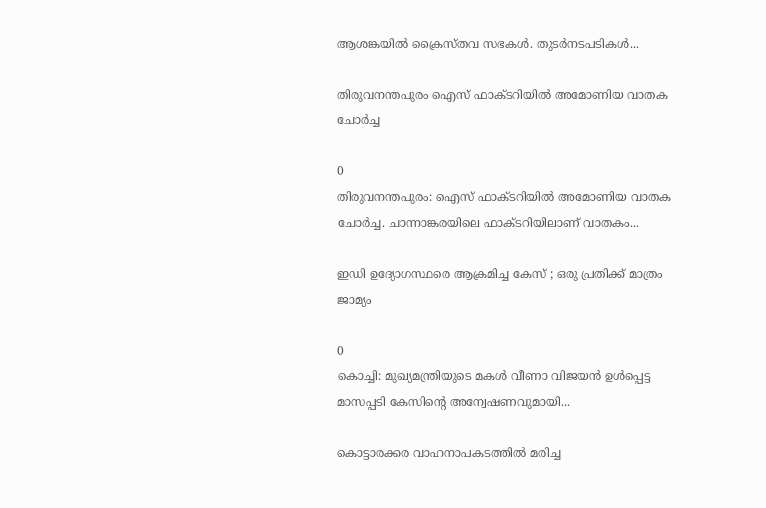ആശങ്കയില്‍ ക്രൈസ്തവ സഭകള്‍. തുടര്‍നടപടികള്‍...

തിരുവനന്തപുരം ഐസ് ഫാക്ടറിയിൽ അമോണിയ വാതക ചോർച്ച

0
തിരുവനന്തപുരം: ഐസ് ഫാക്ടറിയിൽ അമോണിയ വാതക ചോർച്ച. ചാന്നാങ്കരയിലെ ഫാക്ടറിയിലാണ് വാതകം...

ഇഡി ഉദ്യോഗസ്ഥരെ ആക്രമിച്ച കേസ് ; ഒരു പ്രതിക്ക് മാത്രം ജാമ്യം

0
കൊച്ചി: മുഖ്യമന്ത്രിയുടെ മകൾ വീണാ വിജയൻ ഉൾപ്പെട്ട മാസപ്പടി കേസിൻ്റെ അന്വേഷണവുമായി...

കൊട്ടാരക്കര വാഹനാപകടത്തില്‍ മരിച്ച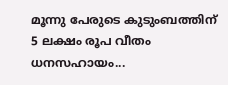മൂന്നു പേരുടെ കുടുംബത്തിന് 5 ലക്ഷം രൂപ വീതം ധനസഹായം...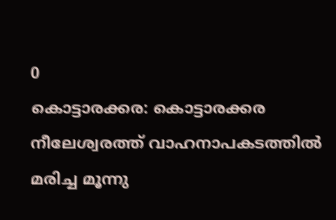0
കൊട്ടാരക്കര: കൊട്ടാരക്കര നീലേശ്വരത്ത് വാഹനാപകടത്തില്‍ മരിച്ച മൂന്നു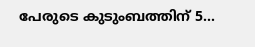പേരുടെ കുടുംബത്തിന് 5...